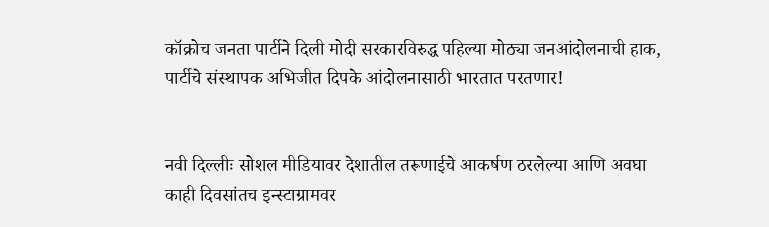कॉक्रोच जनता पार्टीने दिली मोदी सरकारविरुद्ध पहिल्या मोठ्या जनआंदोलनाची हाक, पार्टीचे संस्थापक अभिजीत दिपके आंदोलनासाठी भारतात परतणार!


नवी दिल्लीः सोशल मीडियावर देशातील तरूणाईचे आकर्षण ठरलेल्या आणि अवघा काही दिवसांतच इन्स्टाग्रामवर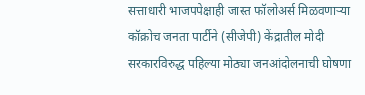सत्ताधारी भाजपपेक्षाही जास्त फॉलोअर्स मिळवणाऱ्या कॉक्रोच जनता पार्टीने (सीजेपी) केंद्रातील मोदी सरकारविरुद्ध पहिल्या मोठ्या जनआंदोलनाची घोषणा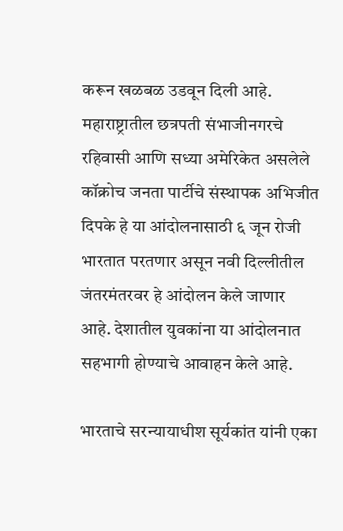करून खळबळ उडवून दिली आहे. महाराष्ट्रातील छत्रपती संभाजीनगरचे रहिवासी आणि सध्या अमेरिकेत असलेले कॉक्रोच जनता पार्टीचे संस्थापक अभिजीत दिपके हे या आंदोलनासाठी ६ जून रोजी भारतात परतणार असून नवी दिल्लीतील जंतरमंतरवर हे आंदोलन केले जाणार आहे. देशातील युवकांना या आंदोलनात सहभागी होण्याचे आवाहन केले आहे.

भारताचे सरन्यायाधीश सूर्यकांत यांनी एका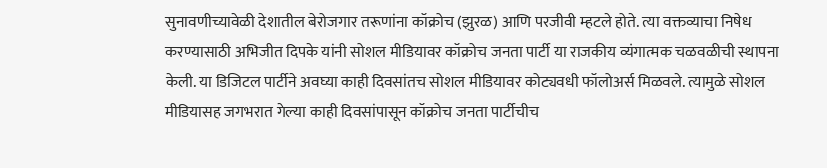सुनावणीच्यावेळी देशातील बेरोजगार तरूणांना कॉक्रोच (झुरळ) आणि परजीवी म्हटले होते. त्या वक्तव्याचा निषेध करण्यासाठी अभिजीत दिपके यांनी सोशल मीडियावर कॉक्रोच जनता पार्टी या राजकीय व्यंगात्मक चळवळीची स्थापना केली. या डिजिटल पार्टीने अवघ्या काही दिवसांतच सोशल मीडियावर कोट्यवधी फॉलोअर्स मिळवले. त्यामुळे सोशल मीडियासह जगभरात गेल्या काही दिवसांपासून कॉक्रोच जनता पार्टीचीच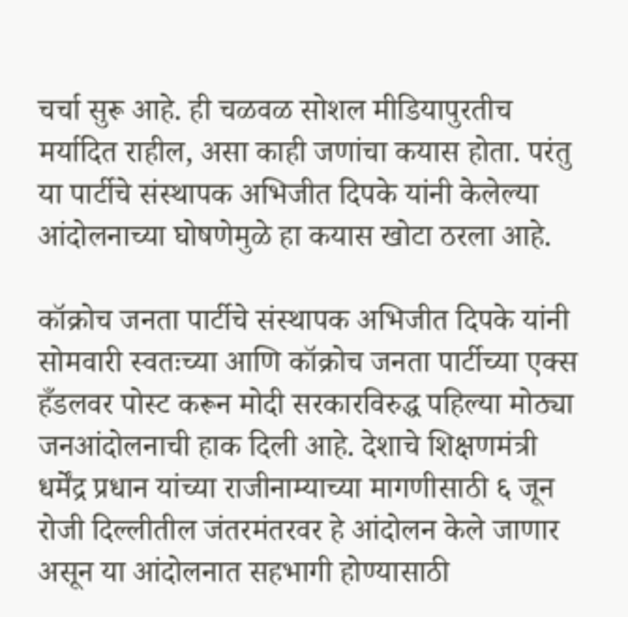चर्चा सुरू आहे. ही चळवळ सोशल मीडियापुरतीच मर्यादित राहील, असा काही जणांचा कयास होता. परंतु या पार्टीचे संस्थापक अभिजीत दिपके यांनी केलेल्या आंदोलनाच्या घोषणेमुळे हा कयास खोटा ठरला आहे.

कॉक्रोच जनता पार्टीचे संस्थापक अभिजीत दिपके यांनी सोमवारी स्वतःच्या आणि कॉक्रोच जनता पार्टीच्या एक्स हँडलवर पोस्ट करून मोदी सरकारविरुद्ध पहिल्या मोठ्या जनआंदोलनाची हाक दिली आहे. देशाचे शिक्षणमंत्री धर्मेंद्र प्रधान यांच्या राजीनाम्याच्या मागणीसाठी ६ जून रोजी दिल्लीतील जंतरमंतरवर हे आंदोलन केले जाणार असून या आंदोलनात सहभागी होण्यासाठी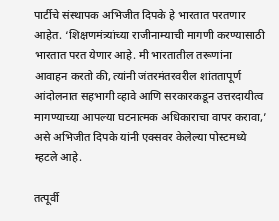पार्टीचे संस्थापक अभिजीत दिपके हे भारतात परतणार आहेत. ‘शिक्षणमंत्र्यांच्या राजीनाम्याची मागणी करण्यासाठी भारतात परत येणार आहे. मी भारतातील तरूणांना आवाहन करतो की, त्यांनी जंतरमंतरवरील शांततापूर्ण आंदोलनात सहभागी व्हावे आणि सरकारकडून उत्तरदायीत्व मागण्याच्या आपल्या घटनात्मक अधिकाराचा वापर करावा,’ असे अभिजीत दिपके यांनी एक्सवर केलेल्या पोस्टमध्ये म्हटले आहे.

तत्पूर्वी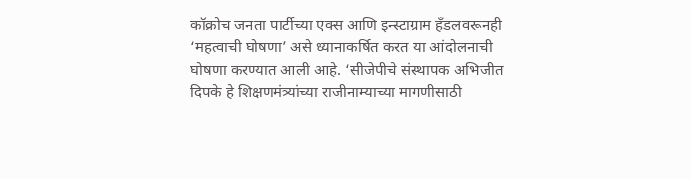कॉक्रोच जनता पार्टीच्या एक्स आणि इन्स्टाग्राम हँडलवरूनही ‘महत्वाची घोषणा’ असे ध्यानाकर्षित करत या आंदोलनाची घोषणा करण्यात आली आहे. ‘सीजेपीचे संस्थापक अभिजीत दिपके हे शिक्षणमंत्र्यांच्या राजीनाम्याच्या मागणीसाठी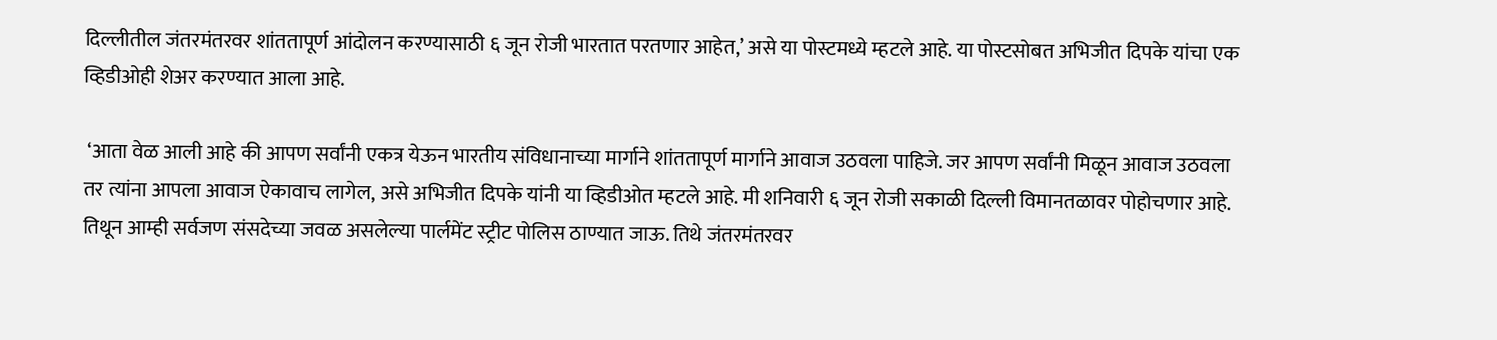दिल्लीतील जंतरमंतरवर शांततापूर्ण आंदोलन करण्यासाठी ६ जून रोजी भारतात परतणार आहेत,’ असे या पोस्टमध्ये म्हटले आहे. या पोस्टसोबत अभिजीत दिपके यांचा एक व्हिडीओही शेअर करण्यात आला आहे.

 ‘आता वेळ आली आहे की आपण सर्वांनी एकत्र येऊन भारतीय संविधानाच्या मार्गाने शांततापूर्ण मार्गाने आवाज उठवला पाहिजे. जर आपण सर्वांनी मिळून आवाज उठवला तर त्यांना आपला आवाज ऐकावाच लागेल, असे अभिजीत दिपके यांनी या व्हिडीओत म्हटले आहे. मी शनिवारी ६ जून रोजी सकाळी दिल्ली विमानतळावर पोहोचणार आहे. तिथून आम्ही सर्वजण संसदेच्या जवळ असलेल्या पार्लमेंट स्ट्रीट पोलिस ठाण्यात जाऊ. तिथे जंतरमंतरवर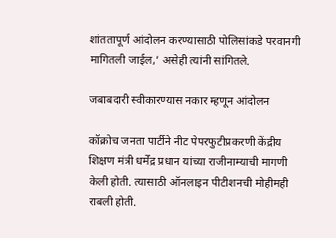शांततापूर्ण आंदोलन करण्यासाठी पोलिसांकडे परवानगी मागितली जाईल,’ असेही त्यांनी सांगितले.

जबाबदारी स्वीकारण्यास नकार म्हणून आंदोलन

कॉक्रोच जनता पार्टीने नीट पेपरफुटीप्रकरणी केंद्रीय शिक्षण मंत्री धर्मेंद्र प्रधान यांच्या राजीनाम्याची मागणी केली होती. त्यासाठी ऑनलाइन पीटीशनची मोहीमही राबली होती.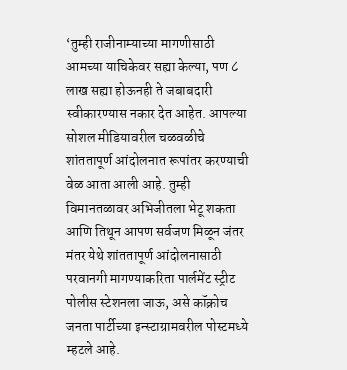‘तुम्ही राजीनाम्याच्या मागणीसाठी आमच्या याचिकेवर सह्या केल्या, पण ८ लाख सह्या होऊनही ते जबाबदारी स्वीकारण्यास नकार देत आहेत. आपल्या सोशल मीडियावरील चळवळीचे शांततापूर्ण आंदोलनात रूपांतर करण्याची वेळ आता आली आहे. तुम्ही विमानतळावर अभिजीतला भेटू शकता आणि तिथून आपण सर्वजण मिळून जंतर मंतर येथे शांततापूर्ण आंदोलनासाठी परवानगी मागण्याकरिता पार्लमेंट स्ट्रीट पोलीस स्टेशनला जाऊ, असे कॉक्रोच जनता पार्टीच्या इन्स्टाग्रामवरील पोस्टमध्ये म्हटले आहे.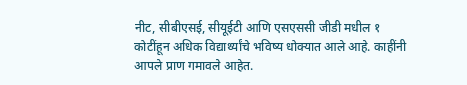नीट, सीबीएसई, सीयूईटी आणि एसएससी जीडी मधील १ कोटींहून अधिक विद्यार्थ्यांचे भविष्य धोक्यात आले आहे. काहींनी आपले प्राण गमावले आहेत.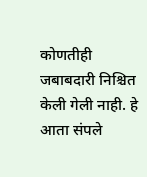कोणतीही जबाबदारी निश्चित केली गेली नाही. हे आता संपले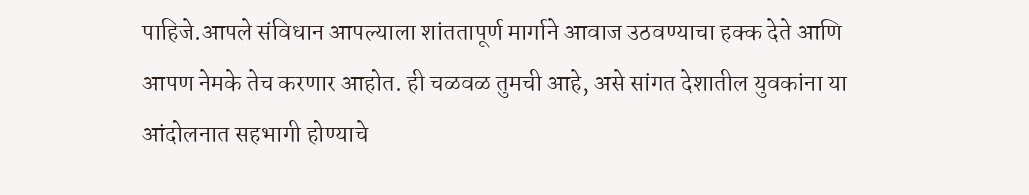पाहिजे.आपले संविधान आपल्याला शांततापूर्ण मार्गाने आवाज उठवण्याचा हक्क देते आणि आपण नेमके तेच करणार आहोत. ही चळवळ तुमची आहे, असे सांगत देशातील युवकांना या आंदोलनात सहभागी होण्याचे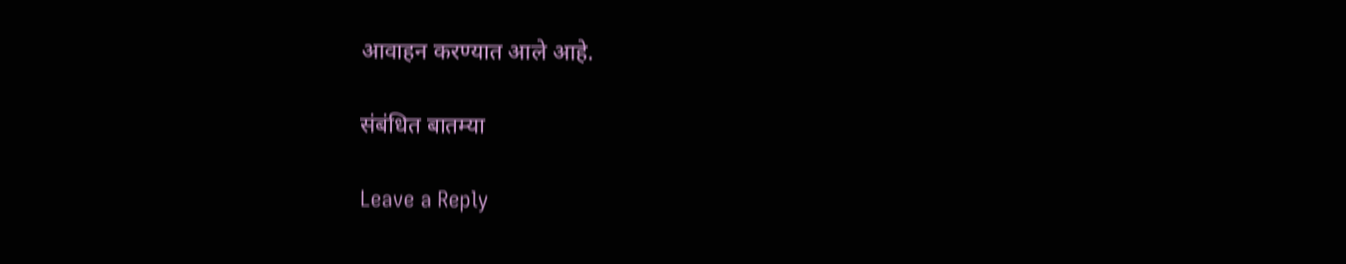आवाहन करण्यात आले आहे.

संबंधित बातम्या

Leave a Reply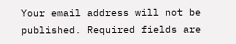Your email address will not be published. Required fields are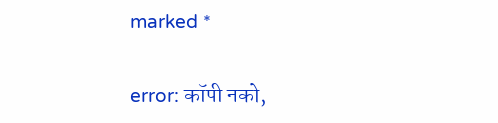marked *

error: कॉपी नको,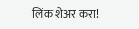लिंक शेअर करा!